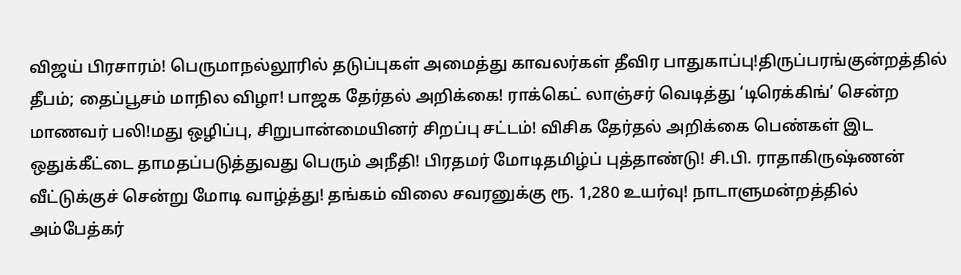விஜய் பிரசாரம்! பெருமாநல்லூரில் தடுப்புகள் அமைத்து காவலர்கள் தீவிர பாதுகாப்பு!திருப்பரங்குன்றத்தில் தீபம்; தைப்பூசம் மாநில விழா! பாஜக தேர்தல் அறிக்கை! ராக்கெட் லாஞ்சர் வெடித்து ‘டிரெக்கிங்’ சென்ற மாணவர் பலி!மது ஒழிப்பு, சிறுபான்மையினர் சிறப்பு சட்டம்! விசிக தேர்தல் அறிக்கை பெண்கள் இட ஒதுக்கீட்டை தாமதப்படுத்துவது பெரும் அநீதி! பிரதமர் மோடிதமிழ்ப் புத்தாண்டு! சி.பி. ராதாகிருஷ்ணன் வீட்டுக்குச் சென்று மோடி வாழ்த்து! தங்கம் விலை சவரனுக்கு ரூ. 1,280 உயர்வு! நாடாளுமன்றத்தில் அம்பேத்கர்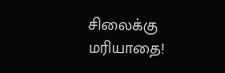சிலைக்கு மரியாதை!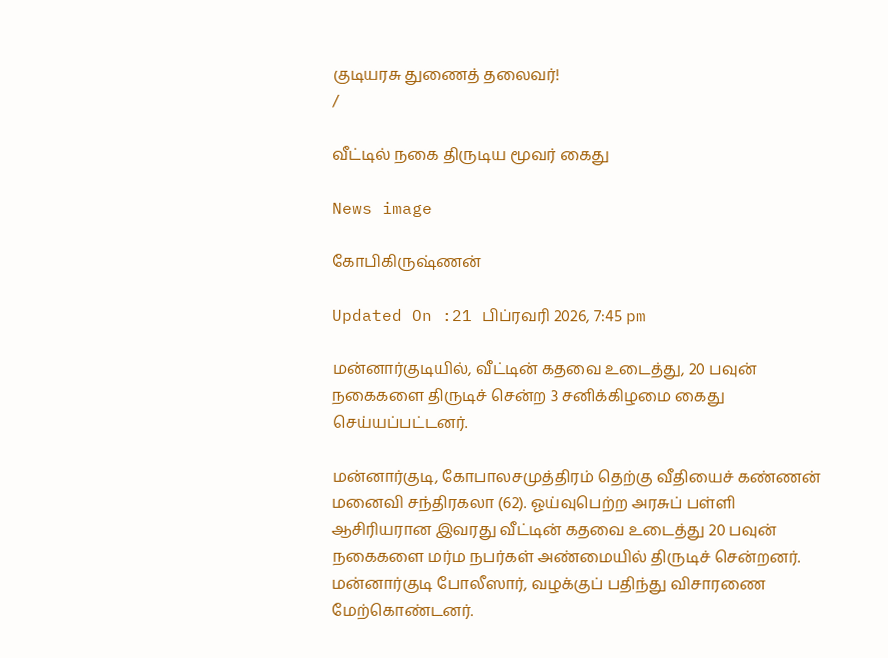குடியரசு துணைத் தலைவர்!
/

வீட்டில் நகை திருடிய மூவர் கைது

News image

கோபிகிருஷ்ணன்

Updated On :21 பிப்ரவரி 2026, 7:45 pm

மன்னார்குடியில், வீட்டின் கதவை உடைத்து, 20 பவுன் நகைகளை திருடிச் சென்ற 3 சனிக்கிழமை கைது செய்யப்பட்டனர்.

மன்னார்குடி, கோபாலசமுத்திரம் தெற்கு வீதியைச் கண்ணன் மனைவி சந்திரகலா (62). ஓய்வுபெற்ற அரசுப் பள்ளி ஆசிரியரான இவரது வீட்டின் கதவை உடைத்து 20 பவுன் நகைகளை மர்ம நபர்கள் அண்மையில் திருடிச் சென்றனர். மன்னார்குடி போலீஸார், வழக்குப் பதிந்து விசாரணை மேற்கொண்டனர்.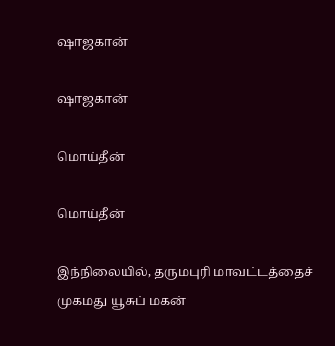ஷாஜகான்

ஷாஜகான்

மொய்தீன்

மொய்தீன்

இந்நிலையில், தருமபுரி மாவட்டத்தைச் முகமது யூசுப் மகன்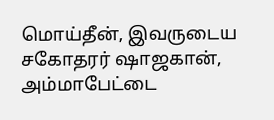மொய்தீன், இவருடைய சகோதரர் ஷாஜகான், அம்மாபேட்டை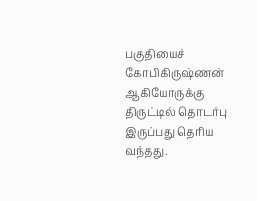பகுதியைச் கோபிகிருஷ்ணன் ஆகியோருக்கு திருட்டில் தொடர்பு இருப்பது தெரிய வந்தது.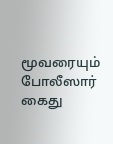மூவரையும் போலீஸார் கைது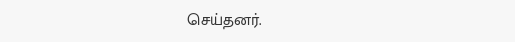செய்தனர்.